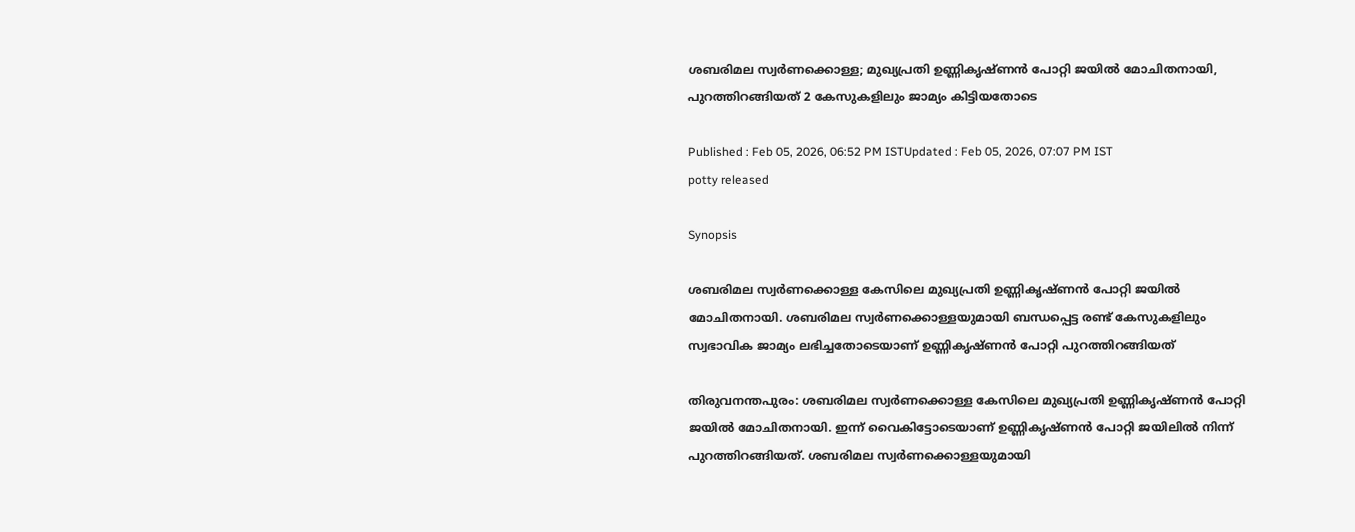ശബരിമല സ്വര്‍ണക്കൊള്ള; മുഖ്യപ്രതി ഉണ്ണികൃഷ്ണൻ പോറ്റി ജയിൽ മോചിതനായി, പുറത്തിറങ്ങിയത് 2 കേസുകളിലും ജാമ്യം കിട്ടിയതോടെ

Published : Feb 05, 2026, 06:52 PM ISTUpdated : Feb 05, 2026, 07:07 PM IST
potty released

Synopsis

ശബരിമല സ്വര്‍ണക്കൊള്ള കേസിലെ മുഖ്യപ്രതി ഉണ്ണികൃഷ്ണൻ പോറ്റി ജയിൽ മോചിതനായി. ശബരിമല സ്വര്‍ണക്കൊള്ളയുമായി ബന്ധപ്പെട്ട രണ്ട് കേസുകളിലും സ്വഭാവിക ജാമ്യം ലഭിച്ചതോടെയാണ് ഉണ്ണികൃഷ്ണൻ പോറ്റി പുറത്തിറങ്ങിയത്

തിരുവനന്തപുരം: ശബരിമല സ്വര്‍ണക്കൊള്ള കേസിലെ മുഖ്യപ്രതി ഉണ്ണികൃഷ്ണൻ പോറ്റി ജയിൽ മോചിതനായി. ഇന്ന് വൈകിട്ടോടെയാണ് ഉണ്ണികൃഷ്ണൻ പോറ്റി ജയിലിൽ നിന്ന് പുറത്തിറങ്ങിയത്. ശബരിമല സ്വര്‍ണക്കൊള്ളയുമായി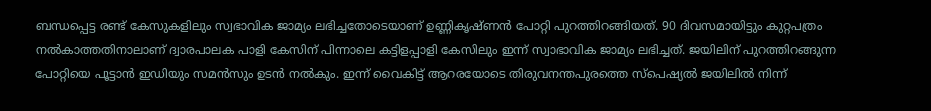ബന്ധപ്പെട്ട രണ്ട് കേസുകളിലും സ്വഭാവിക ജാമ്യം ലഭിച്ചതോടെയാണ് ഉണ്ണികൃഷ്ണൻ പോറ്റി പുറത്തിറങ്ങിയത്. 90 ദിവസമായിട്ടും കുറ്റപത്രം നൽകാത്തതിനാലാണ് ദ്വാരപാലക പാളി കേസിന് പിന്നാലെ കട്ടിളപ്പാളി കേസിലും ഇന്ന് സ്വാഭാവിക ജാമ്യം ലഭിച്ചത്. ജയിലിന് പുറത്തിറങ്ങുന്ന പോറ്റിയെ പൂട്ടാൻ ഇഡിയും സമൻസും ഉടൻ നൽകും. ഇന്ന് വൈകിട്ട് ആറരയോടെ തിരുവനന്തപുരത്തെ സ്പെഷ്യൽ ജയിലിൽ നിന്ന്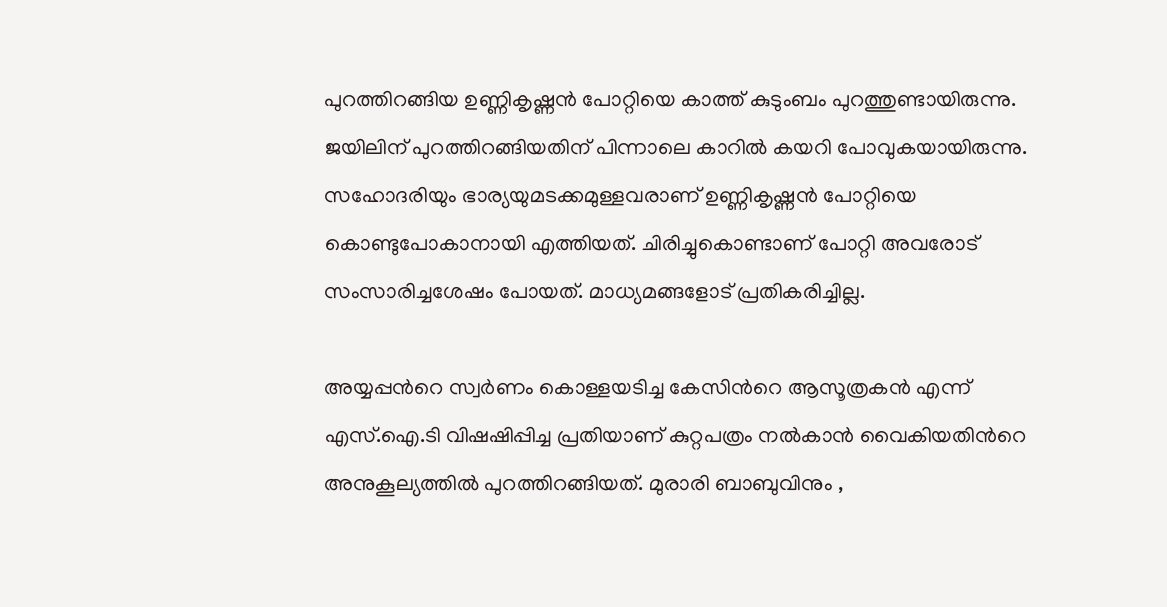പുറത്തിറങ്ങിയ ഉണ്ണികൃഷ്ണൻ പോറ്റിയെ കാത്ത് കുടുംബം പുറത്തുണ്ടായിരുന്നു. ജയിലിന് പുറത്തിറങ്ങിയതിന് പിന്നാലെ കാറിൽ കയറി പോവുകയായിരുന്നു. സഹോദരിയും ഭാര്യയുമടക്കമുള്ളവരാണ് ഉണ്ണികൃഷ്ണൻ പോറ്റിയെ കൊണ്ടുപോകാനായി എത്തിയത്. ചിരിച്ചുകൊണ്ടാണ് പോറ്റി അവരോട് സംസാരിച്ചശേഷം പോയത്. മാധ്യമങ്ങളോട് പ്രതികരിച്ചില്ല.

അയ്യപ്പന്‍റെ സ്വർണം കൊള്ളയടിച്ച കേസിന്‍റെ ആസൂത്രകൻ എന്ന് എസ്.ഐ.ടി വിഷഷിപ്പിച്ച പ്രതിയാണ് കുറ്റപത്രം നൽകാൻ വൈകിയതിന്‍റെ അനുകൂല്യത്തിൽ പുറത്തിറങ്ങിയത്. മുരാരി ബാബുവിനും ,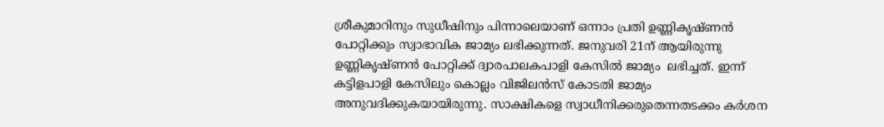ശ്രീകുമാറിനും സുധീഷിനും പിന്നാലെയാണ് ഒന്നാം പ്രതി ഉണ്ണികൃഷ്ണൻ പോറ്റിക്കും സ്വാഭാവിക ജാമ്യം ലഭിക്കുന്നത്. ജനുവരി 21ന് ആയിരുന്നു ഉണ്ണികൃഷ്ണൻ പോറ്റിക്ക് ദ്വാരപാലകപാളി കേസിൽ ജാമ്യം  ലഭിച്ചത്. ഇന്ന് കട്ടിളപാളി കേസിലും കൊല്ലം വിജിലൻസ് കോടതി ജാമ്യം അനുവദിക്കുകയായിരുന്നു. സാക്ഷികളെ സ്വാധീനിക്കരുതെന്നതടക്കം കർശന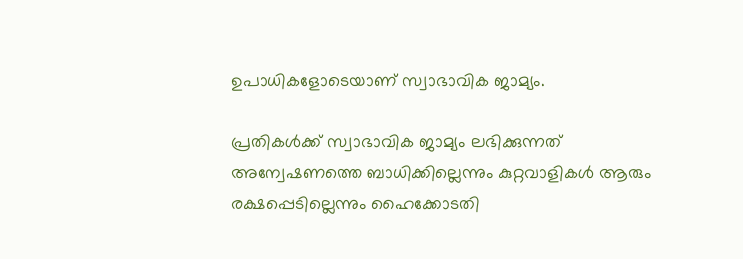ഉപാധികളോടെയാണ് സ്വാഭാവിക ജാമ്യം.

പ്രതികൾക്ക് സ്വാഭാവിക ജാമ്യം ലഭിക്കുന്നത് അന്വേഷണത്തെ ബാധിക്കില്ലെന്നും കുറ്റവാളികൾ ആരും രക്ഷപ്പെടില്ലെന്നും ഹൈക്കോടതി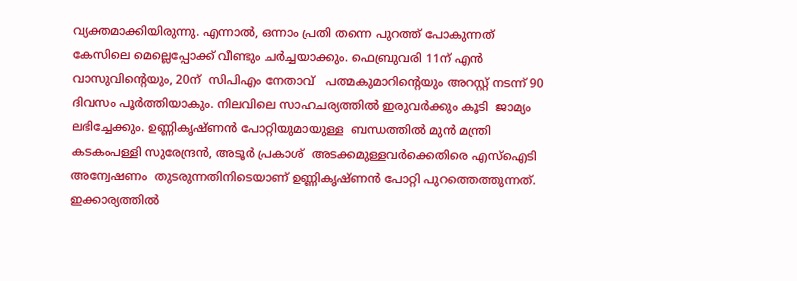വ്യക്തമാക്കിയിരുന്നു. എന്നാൽ, ഒന്നാം പ്രതി തന്നെ പുറത്ത് പോകുന്നത് കേസിലെ മെല്ലെപ്പോക്ക് വീണ്ടും ചർച്ചയാക്കും. ഫെബ്രുവരി 11ന് എൻ വാസുവിന്‍റെയും, 20ന്  സിപിഎം നേതാവ്   പത്മകുമാറിന്‍റെയും അറസ്റ്റ് നടന്ന് 90 ദിവസം പൂർത്തിയാകും. നിലവിലെ സാഹചര്യത്തിൽ ഇരുവർക്കും കൂടി  ജാമ്യം ലഭിച്ചേക്കും. ഉണ്ണികൃഷ്ണൻ പോറ്റിയുമായുള്ള  ബന്ധത്തിൽ മുൻ മന്ത്രി  കടകംപള്ളി സുരേന്ദ്രൻ, അടൂർ പ്രകാശ്  അടക്കമുള്ളവർക്കെതിരെ എസ്ഐടി അന്വേഷണം  തുടരുന്നതിനിടെയാണ് ഉണ്ണികൃഷ്ണൻ പോറ്റി പുറത്തെത്തുന്നത്. ഇക്കാര്യത്തിൽ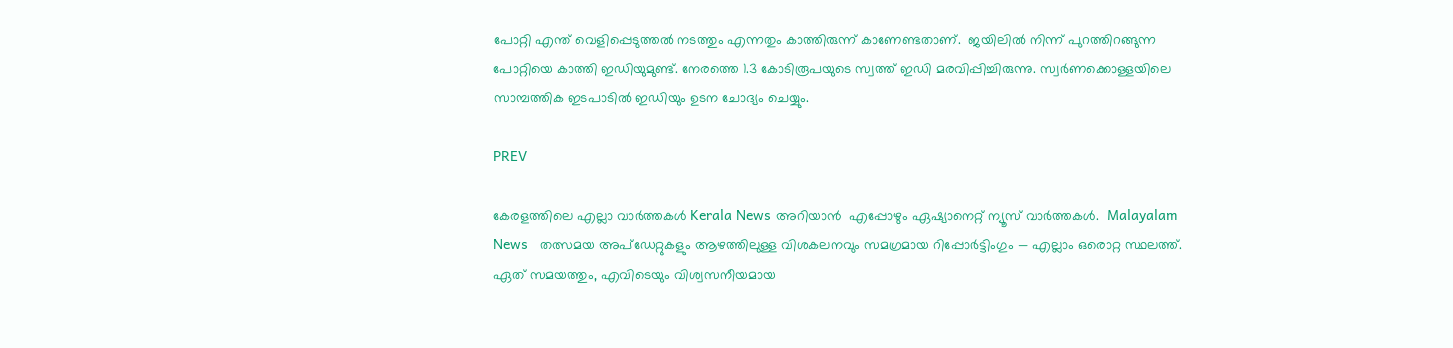പോറ്റി എന്ത് വെളിപ്പെടുത്തൽ നടത്തും എന്നതും കാത്തിരുന്ന് കാണേണ്ടതാണ്.  ജയിലിൽ നിന്ന് പുറത്തിറങ്ങുന്ന പോറ്റിയെ കാത്തി ഇഡിയുമുണ്ട്. നേരത്തെ 1.3 കോടിരൂപയുടെ സ്വത്ത് ഇഡി മരവിപ്പിച്ചിരുന്നു. സ്വർണക്കൊള്ളയിലെ സാമ്പത്തിക ഇടപാടിൽ ഇഡിയും ഉടന ചോദ്യം ചെയ്യും.

PREV

കേരളത്തിലെ എല്ലാ വാർത്തകൾ Kerala News അറിയാൻ  എപ്പോഴും ഏഷ്യാനെറ്റ് ന്യൂസ് വാർത്തകൾ.  Malayalam News   തത്സമയ അപ്‌ഡേറ്റുകളും ആഴത്തിലുള്ള വിശകലനവും സമഗ്രമായ റിപ്പോർട്ടിംഗും — എല്ലാം ഒരൊറ്റ സ്ഥലത്ത്. ഏത് സമയത്തും, എവിടെയും വിശ്വസനീയമായ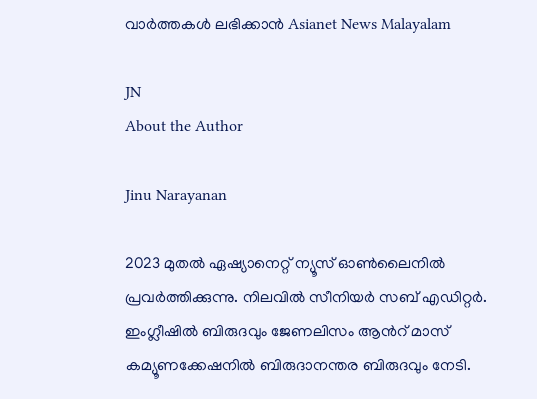വാർത്തകൾ ലഭിക്കാൻ Asianet News Malayalam

JN
About the Author

Jinu Narayanan

2023 മുതൽ ഏഷ്യാനെറ്റ് ന്യൂസ് ഓണ്‍ലൈനിൽ പ്രവര്‍ത്തിക്കുന്നു. നിലവിൽ സീനിയര്‍ സബ് എഡിറ്റര്‍. ഇംഗ്ലീഷിൽ ബിരുദവും ജേണലിസം ആന്‍റ് മാസ് കമ്യൂണക്കേഷനിൽ ബിരുദാനന്തര ബിരുദവും നേടി.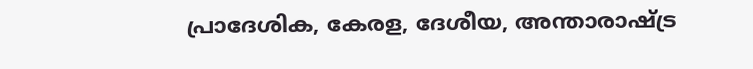പ്രാദേശിക, കേരള, ദേശീയ, അന്താരാഷ്ട്ര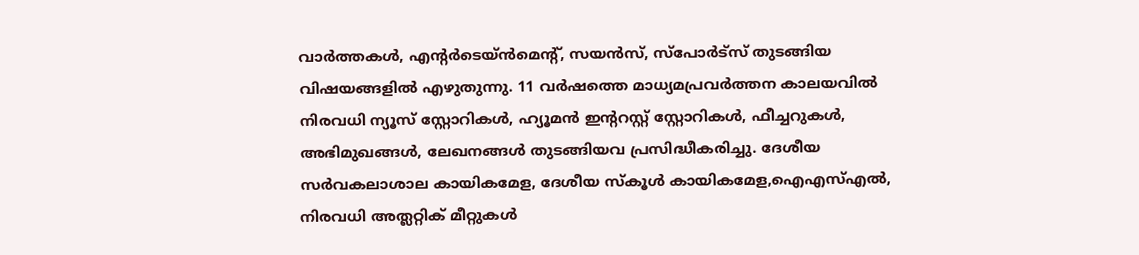വാര്‍ത്തകള്‍, എന്റർടെയ്ൻമെൻ്റ്, സയൻസ്, സ്പോര്‍ട്സ് തുടങ്ങിയ വിഷയങ്ങളിൽ എഴുതുന്നു. 11 വര്‍ഷത്തെ മാധ്യമപ്രവര്‍ത്തന കാലയവിൽ നിരവധി ന്യൂസ് സ്റ്റോറികള്‍, ഹ്യൂമൻ ഇന്‍ററസ്റ്റ് സ്റ്റോറികള്‍, ഫീച്ചറുകള്‍, അഭിമുഖങ്ങള്‍, ലേഖനങ്ങള്‍ തുടങ്ങിയവ പ്രസിദ്ധീകരിച്ചു. ദേശീയ സര്‍വകലാശാല കായികമേള, ദേശീയ സ്കൂള്‍ കായികമേള,ഐഎസ്എൽ, നിരവധി അത്ലറ്റിക് മീറ്റുകള്‍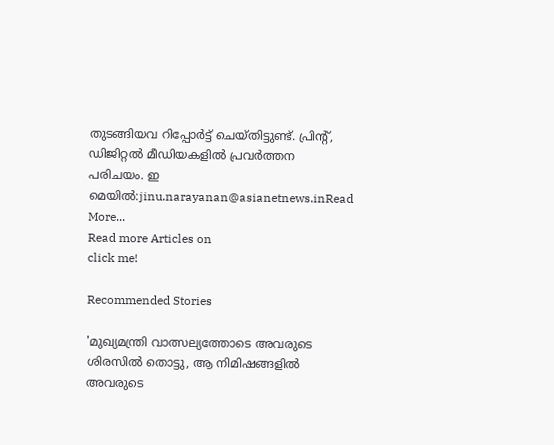തുടങ്ങിയവ റിപ്പോര്‍ട്ട് ചെയ്തിട്ടുണ്ട്. പ്രിന്‍റ്, ഡിജിറ്റൽ മീഡിയകളിൽ പ്രവര്‍ത്തന പരിചയം. ഇ മെയിൽ:jinu.narayanan@asianetnews.inRead More...
Read more Articles on
click me!

Recommended Stories

'മുഖ്യമന്ത്രി വാത്സല്യത്തോടെ അവരുടെ ശിരസില്‍ തൊട്ടു, ആ നിമിഷങ്ങളില്‍ അവരുടെ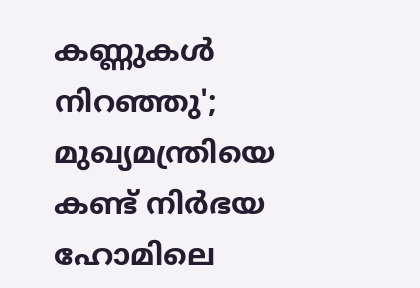കണ്ണുകള്‍ നിറഞ്ഞു'; മുഖ്യമന്ത്രിയെ കണ്ട് നിര്‍ഭയ ഹോമിലെ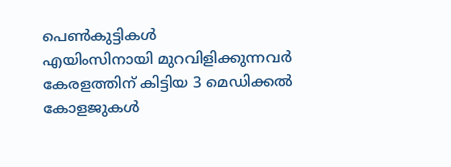പെൺകുട്ടികൾ
എയിംസിനായി മുറവിളിക്കുന്നവർ കേരളത്തിന് കിട്ടിയ 3 മെഡിക്കൽ കോളജുകൾ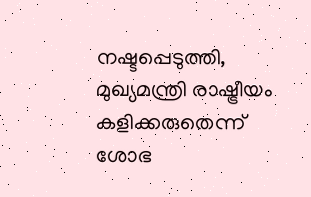നഷ്ടപ്പെടുത്തി, മുഖ്യമന്ത്രി രാഷ്ട്രീയം കളിക്കരുതെന്ന് ശോഭ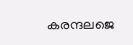കരന്ദലജെ